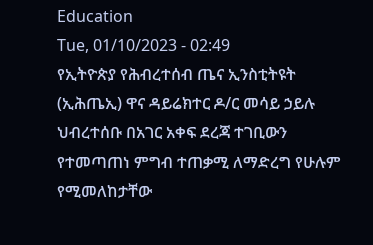Education
Tue, 01/10/2023 - 02:49
የኢትዮጵያ የሕብረተሰብ ጤና ኢንስቲትዩት (ኢሕጤኢ) ዋና ዳይሬክተር ዶ/ር መሳይ ኃይሉ ህብረተሰቡ በአገር አቀፍ ደረጃ ተገቢውን የተመጣጠነ ምግብ ተጠቃሚ ለማድረግ የሁሉም የሚመለከታቸው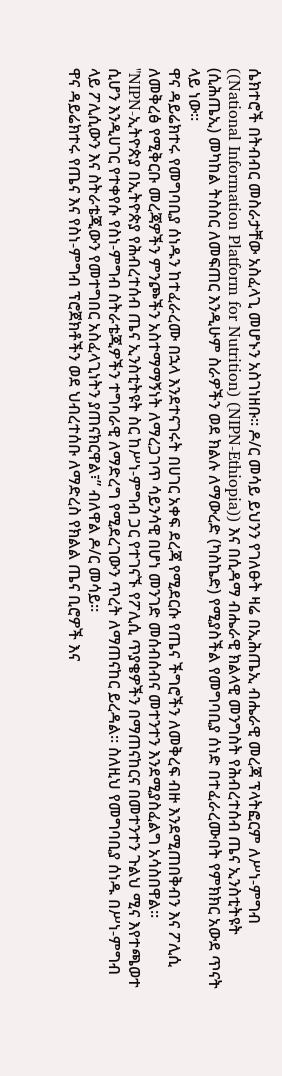ሴክተሮች በትብብር መስራታቸው አስፈላጊ መሆኑን አስገነዘቡ። ዶ/ር መሳይ ይህንን የገለፁት ዛሬ በኢሕጤኢ ብሔራዊ መረጃ ፕላትፎርም ለሥነ-ምግብ ((National Information Platform for Nutrition) (NIPN-Ethiopia)) እና በሲዳማ ብሔራዊ ክልላዊ መንግስት የሕብረተሰብ ጤና ኢንስቲትዩት (ሲሕጤኢ) መካከል ትስስር ለመፍጠር እንዲሁም ስራዎችን ወደ ክልሉ ለማውረድ (ካስኬድ) የሚያስችል የመግባቢያ ሰነድ በተፈራረሙበት የምክክር አውደ ጥናት ላይ ነው።
ዋና ዳይሬክተሩ የመግባቢያ ሰነዱን ከተፈራረሙ በኋላ እንደተናገሩት በሀገር አቀፍ ደረጃ የሚደርሱ የጤና ችግሮችን ለመቅረፍ ብዙ እንደሚጠበቅብን እና ፖሊሲ ለመቅረፅ የሚቅርቡ መረጃዎችን ምንጮችን አስተማማኝነት ለማረጋገጥ ሳይንሳዊ በሆነ መንገድ መሰብሰብና መተንተን እንደሚያስፈልግ አሳስበዋል።
"NIPN-ኢትዮጵያ በኢትዮጵያ የሕብረተሰብ ጤና ኢንስቲትዩት ስር ከሥነ-ምግብ ጋር የተገናኙ የፖሊሲ ጥያቄዎችን በማጠናከርና በመተንተን ጉልህ ሚና እየተጫወተ ሲሆን እንዲሀገር የተቀየሱ የስነ-ምግብ ስትራቴጂዎችን ተግባራዊ ለማድረግ የሚደረገውን ጥረት ለማጠናከር ይረዳል። ስለዚህ የመግባቢያ ሰነዱ በሥነ-ምግብ ላይ ፖሊሲውን እና ስትራቴጂውን የመተግበር አስፈላጊነትን ያጠናክርዋል፣” ብለዋል ዶ/ር መሳይ።
ዋና ዳይሬክተሩ የጤና እና የስነ-ምግብ ፕሮጀክቶችን ወደ ህብረተሰቡ ለማድረስ የክልል ጤና ቢሮዎች እና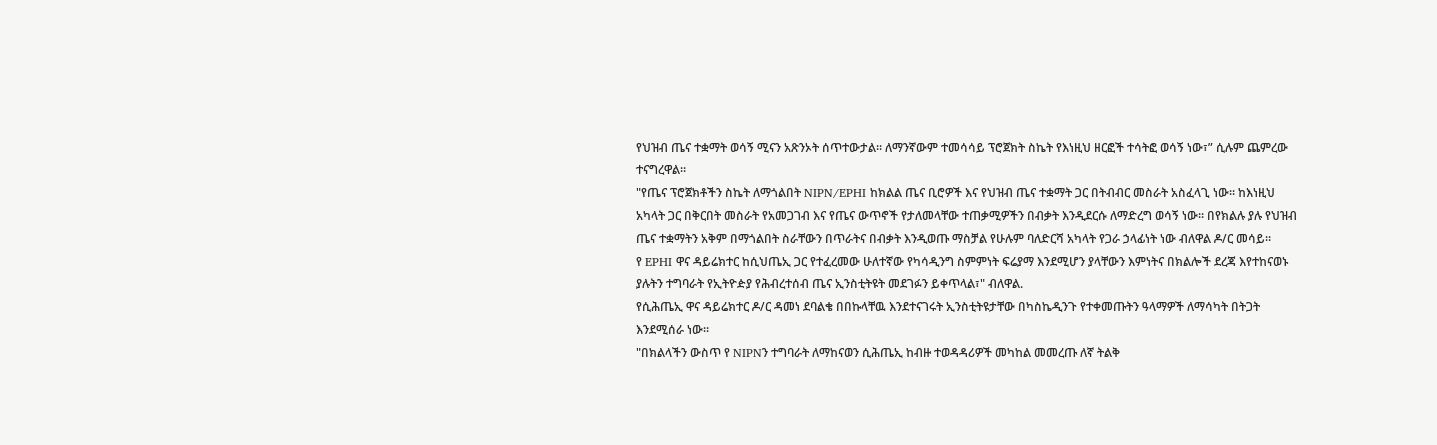የህዝብ ጤና ተቋማት ወሳኝ ሚናን አጽንኦት ሰጥተውታል። ለማንኛውም ተመሳሳይ ፕሮጀክት ስኬት የእነዚህ ዘርፎች ተሳትፎ ወሳኝ ነው፣” ሲሉም ጨምረው ተናግረዋል።
"የጤና ፕሮጀክቶችን ስኬት ለማጎልበት NIPN/EPHI ከክልል ጤና ቢሮዎች እና የህዝብ ጤና ተቋማት ጋር በትብብር መስራት አስፈላጊ ነው። ከእነዚህ አካላት ጋር በቅርበት መስራት የአመጋገብ እና የጤና ውጥኖች የታለመላቸው ተጠቃሚዎችን በብቃት እንዲደርሱ ለማድረግ ወሳኝ ነው። በየክልሉ ያሉ የህዝብ ጤና ተቋማትን አቅም በማጎልበት ስራቸውን በጥራትና በብቃት እንዲወጡ ማስቻል የሁሉም ባለድርሻ አካላት የጋራ ኃላፊነት ነው ብለዋል ዶ/ር መሳይ።
የ EPHI ዋና ዳይሬክተር ከሲህጤኢ ጋር የተፈረመው ሁለተኛው የካሳዲንግ ስምምነት ፍሬያማ እንደሚሆን ያላቸውን እምነትና በክልሎች ደረጃ እየተከናወኑ ያሉትን ተግባራት የኢትዮዽያ የሕብረተሰብ ጤና ኢንስቲትዩት መደገፉን ይቀጥላል፣" ብለዋል.
የሲሕጤኢ ዋና ዳይሬክተር ዶ/ር ዳመነ ደባልቄ በበኩላቸዉ እንደተናገሩት ኢንስቲትዩታቸው በካስኬዲንጉ የተቀመጡትን ዓላማዎች ለማሳካት በትጋት እንደሚሰራ ነው።
"በክልላችን ውስጥ የ NIPNን ተግባራት ለማከናወን ሲሕጤኢ ከብዙ ተወዳዳሪዎች መካከል መመረጡ ለኛ ትልቅ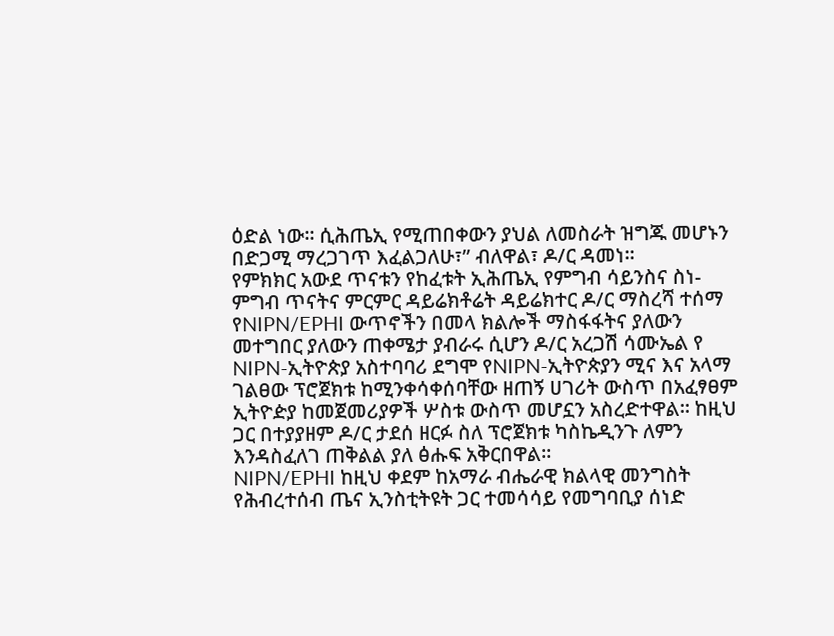ዕድል ነው። ሲሕጤኢ የሚጠበቀውን ያህል ለመስራት ዝግጁ መሆኑን በድጋሚ ማረጋገጥ እፈልጋለሁ፣” ብለዋል፣ ዶ/ር ዳመነ።
የምክክር አውደ ጥናቱን የከፈቱት ኢሕጤኢ የምግብ ሳይንስና ስነ-ምግብ ጥናትና ምርምር ዳይሬክቶሬት ዳይሬክተር ዶ/ር ማስረሻ ተሰማ የNIPN/EPHI ውጥኖችን በመላ ክልሎች ማስፋፋትና ያለውን መተግበር ያለውን ጠቀሜታ ያብራሩ ሲሆን ዶ/ር አረጋሽ ሳሙኤል የ NIPN-ኢትዮጵያ አስተባባሪ ደግሞ የNIPN-ኢትዮጵያን ሚና እና አላማ ገልፀው ፕሮጀክቱ ከሚንቀሳቀሰባቸው ዘጠኝ ሀገሪት ውስጥ በአፈፃፀም ኢትዮዽያ ከመጀመሪያዎች ሦስቱ ውስጥ መሆኗን አስረድተዋል። ከዚህ ጋር በተያያዘም ዶ/ር ታደሰ ዘርፉ ስለ ፕሮጀክቱ ካስኬዲንጉ ለምን እንዳስፈለገ ጠቅልል ያለ ፅሑፍ አቅርበዋል።
NIPN/EPHI ከዚህ ቀደም ከአማራ ብሔራዊ ክልላዊ መንግስት የሕብረተሰብ ጤና ኢንስቲትዩት ጋር ተመሳሳይ የመግባቢያ ሰነድ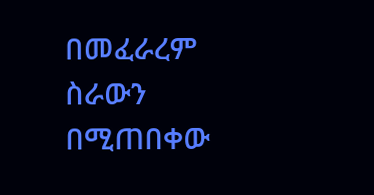በመፈራረም ስራውን በሚጠበቀው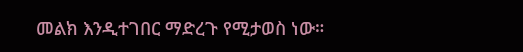መልክ እንዲተገበር ማድረጉ የሚታወስ ነው።